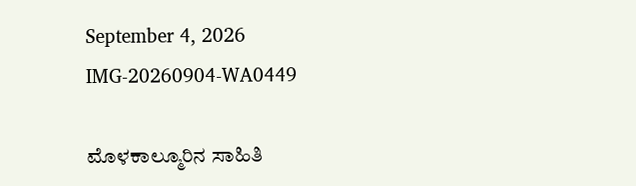September 4, 2026
IMG-20260904-WA0449

ಮೊಳಕಾಲ್ಮೂರಿನ ಸಾಹಿತಿ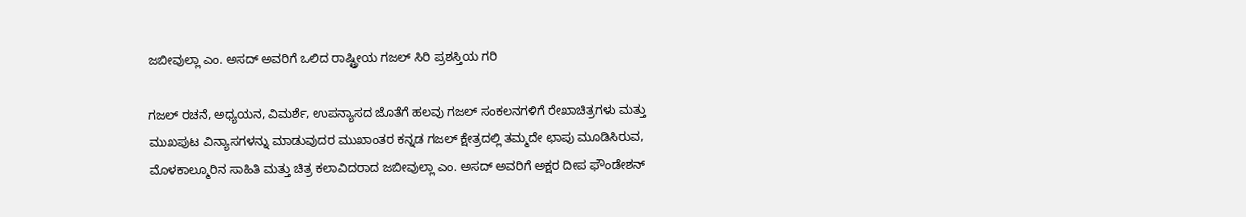ಜಬೀವುಲ್ಲಾ ಎಂ. ಅಸದ್ ಅವರಿಗೆ ಒಲಿದ ರಾಷ್ಟ್ರೀಯ ಗಜಲ್ ಸಿರಿ ಪ್ರಶಸ್ತಿಯ ಗರಿ

ಗಜಲ್ ರಚನೆ, ಅಧ್ಯಯನ, ವಿಮರ್ಶೆ, ಉಪನ್ಯಾಸದ ಜೊತೆಗೆ ಹಲವು ಗಜಲ್ ಸಂಕಲನಗಳಿಗೆ ರೇಖಾಚಿತ್ರಗಳು ಮತ್ತು ಮುಖಪುಟ ವಿನ್ಯಾಸಗಳನ್ನು ಮಾಡುವುದರ ಮುಖಾಂತರ ಕನ್ನಡ ಗಜಲ್ ಕ್ಷೇತ್ರದಲ್ಲಿ ತಮ್ಮದೇ ಛಾಪು ಮೂಡಿಸಿರುವ, ಮೊಳಕಾಲ್ಮೂರಿನ ಸಾಹಿತಿ ಮತ್ತು ಚಿತ್ರ ಕಲಾವಿದರಾದ ಜಬೀವುಲ್ಲಾ ಎಂ. ಅಸದ್ ಅವರಿಗೆ ಅಕ್ಷರ ದೀಪ ಫೌಂಡೇಶನ್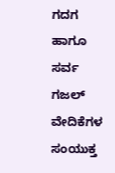ಗದಗ ಹಾಗೂ ಸರ್ವ ಗಜಲ್ ವೇದಿಕೆಗಳ ಸಂಯುಕ್ತ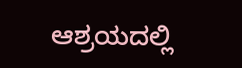ಆಶ್ರಯದಲ್ಲಿ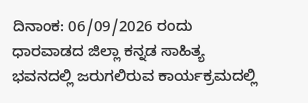ದಿನಾಂಕ: 06/09/2026 ರಂದು ಧಾರವಾಡದ ಜಿಲ್ಲಾ ಕನ್ನಡ ಸಾಹಿತ್ಯ ಭವನದಲ್ಲಿ ಜರುಗಲಿರುವ ಕಾರ್ಯಕ್ರಮದಲ್ಲಿ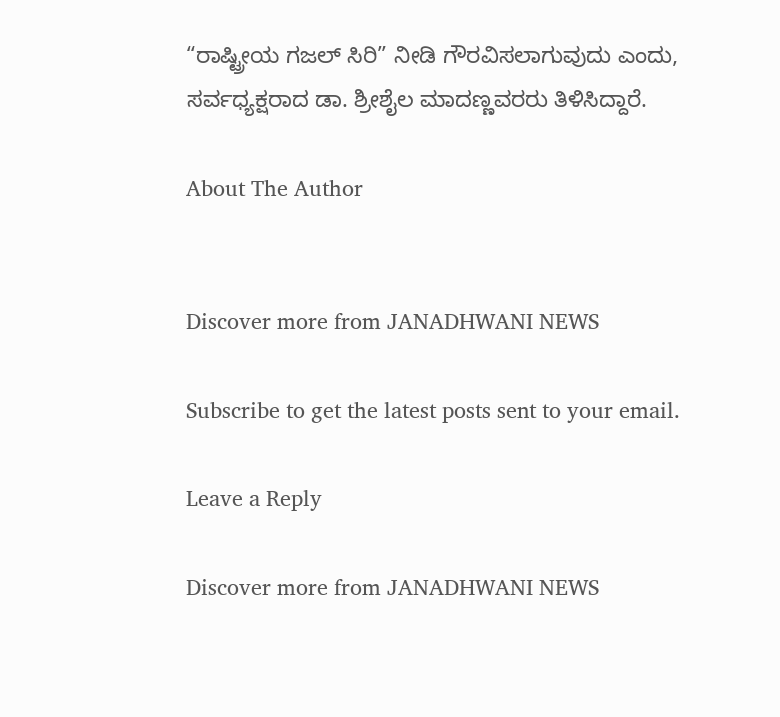“ರಾಷ್ಟ್ರೀಯ ಗಜಲ್ ಸಿರಿ” ನೀಡಿ ಗೌರವಿಸಲಾಗುವುದು ಎಂದು, ಸರ್ವಧ್ಯಕ್ಷರಾದ ಡಾ. ಶ್ರೀಶೈಲ ಮಾದಣ್ಣವರರು ತಿಳಿಸಿದ್ದಾರೆ.

About The Author


Discover more from JANADHWANI NEWS

Subscribe to get the latest posts sent to your email.

Leave a Reply

Discover more from JANADHWANI NEWS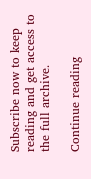Subscribe now to keep reading and get access to the full archive.

Continue reading